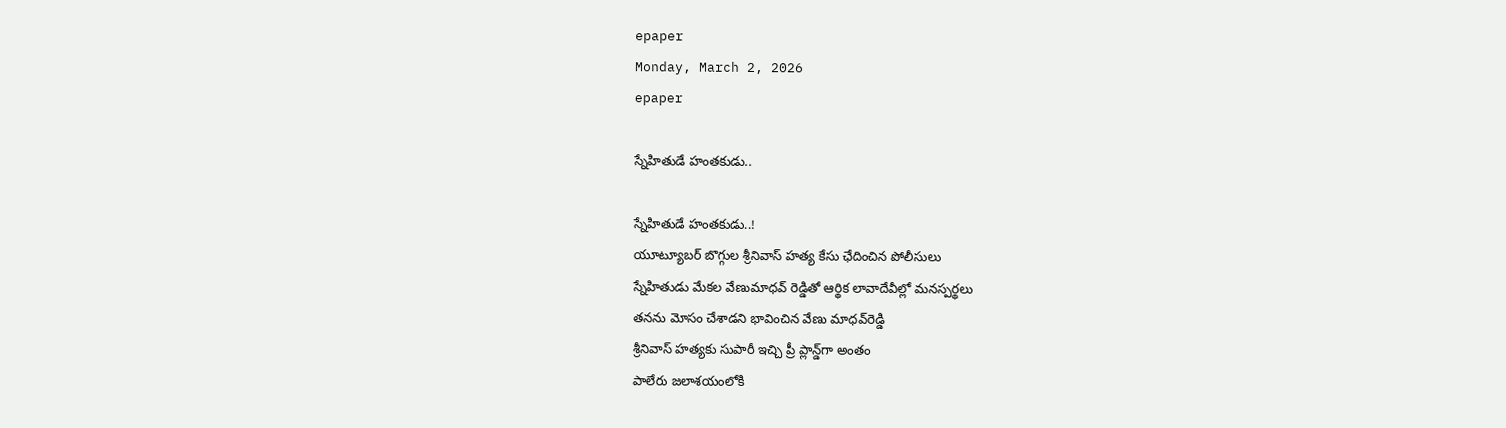epaper
Monday, March 2, 2026
epaper

స్నేహితుడే హంతకుడు..

స్నేహితుడే హంతకుడు..!
యూట్యూబర్ బొగ్గుల శ్రీనివాస్ హత్య కేసు ఛేదించిన పోలీసులు
స్నేహితుడు మేకల వేణుమాధవ్ రెడ్డితో ఆర్థిక లావాదేవీల్లో మనస్పర్థలు
త‌న‌ను మోసం చేశాడ‌ని భావించిన వేణు మాధ‌వ్‌రెడ్డి
శ్రీనివాస్ హ‌త్య‌కు సుపారీ ఇచ్చి ప్రీ ప్లాన్డ్‌గా అంతం
పాలేరు జ‌లాశ‌యంలోకి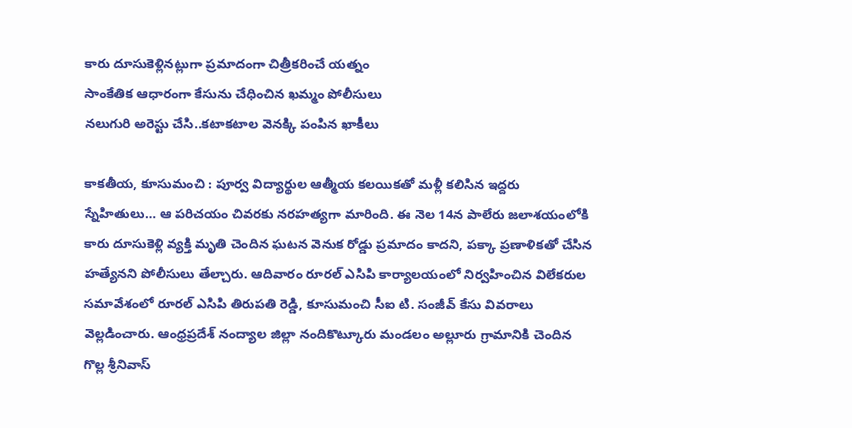కారు దూసుకెళ్లిన‌ట్లుగా ప్ర‌మాదంగా చిత్రీక‌రించే య‌త్నం
సాంకేతిక ఆధారంగా కేసును చేధించిన ఖ‌మ్మం పోలీసులు
న‌లుగురి అరెస్టు చేసి..క‌టాక‌టాల వెన‌క్కి పంపిన ఖాకీలు

కాకతీయ, కూసుమంచి : పూర్వ విద్యార్థుల ఆత్మీయ కలయికతో మళ్లీ కలిసిన ఇద్దరు స్నేహితులు… ఆ పరిచయం చివరకు నరహత్యగా మారింది. ఈ నెల 14న పాలేరు జలాశయంలోకి కారు దూసుకెళ్లి వ్యక్తి మృతి చెందిన ఘటన వెనుక రోడ్డు ప్రమాదం కాదని, పక్కా ప్రణాళికతో చేసిన హత్యేనని పోలీసులు తేల్చారు. ఆదివారం రూరల్ ఎసిపి కార్యాలయంలో నిర్వహించిన విలేకరుల సమావేశంలో రూరల్ ఎసిపి తిరుపతి రెడ్డి, కూసుమంచి సీఐ టి. సంజీవ్ కేసు వివరాలు వెల్లడించారు. ఆంధ్రప్రదేశ్ నంద్యాల జిల్లా నందికొట్కూరు మండలం అల్లూరు గ్రామానికి చెందిన గొల్ల శ్రీనివాస్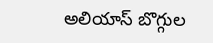అలియాస్ బొగ్గుల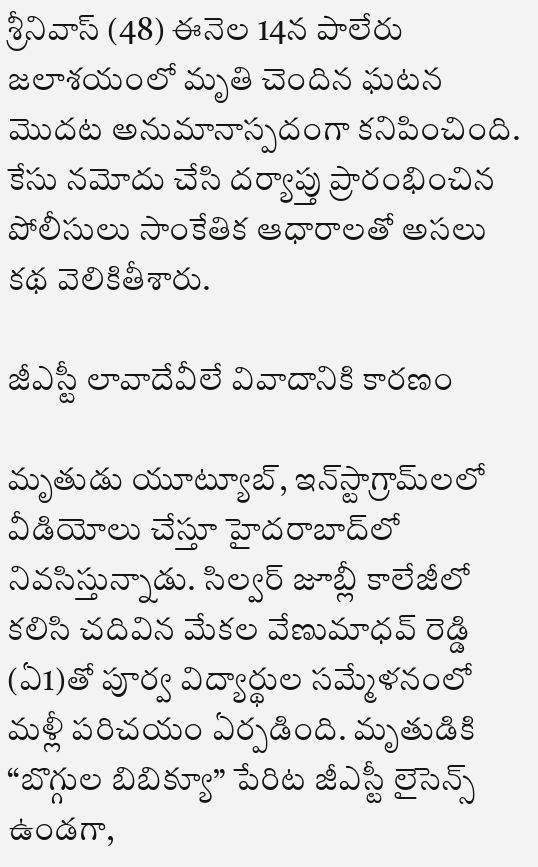శ్రీనివాస్ (48) ఈనెల 14న పాలేరు జలాశయంలో మృతి చెందిన ఘటన మొదట అనుమానాస్పదంగా కనిపించింది. కేసు నమోదు చేసి దర్యాప్తు ప్రారంభించిన పోలీసులు సాంకేతిక ఆధారాలతో అసలు కథ వెలికితీశారు.

జీఎస్టీ లావాదేవీలే వివాదానికి కారణం

మృతుడు యూట్యూబ్, ఇన్‌స్టాగ్రామ్‌లలో వీడియోలు చేస్తూ హైదరాబాద్‌లో నివసిస్తున్నాడు. సిల్వర్ జూబ్లీ కాలేజీలో కలిసి చదివిన మేకల వేణుమాధవ్ రెడ్డి (ఏ1)తో పూర్వ విద్యార్థుల సమ్మేళనంలో మళ్లీ పరిచయం ఏర్పడింది. మృతుడికి “బొగ్గుల బిబిక్యూ” పేరిట జీఎస్టీ లైసెన్స్ ఉండగా,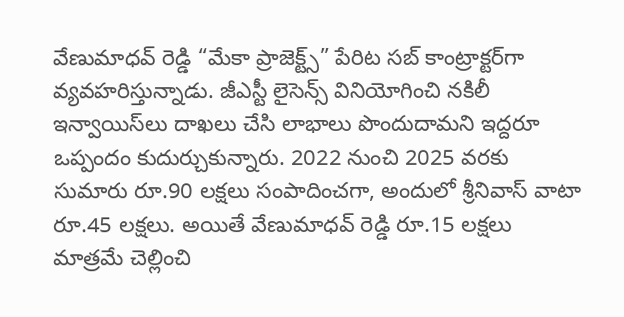వేణుమాధవ్ రెడ్డి “మేకా ప్రాజెక్ట్స్” పేరిట సబ్ కాంట్రాక్టర్‌గా వ్యవహరిస్తున్నాడు. జీఎస్టీ లైసెన్స్ వినియోగించి నకిలీ ఇన్వాయిస్‌లు దాఖలు చేసి లాభాలు పొందుదామని ఇద్దరూ ఒప్పందం కుదుర్చుకున్నారు. 2022 నుంచి 2025 వరకు సుమారు రూ.90 లక్షలు సంపాదించగా, అందులో శ్రీనివాస్ వాటా రూ.45 లక్షలు. అయితే వేణుమాధవ్ రెడ్డి రూ.15 లక్షలు మాత్రమే చెల్లించి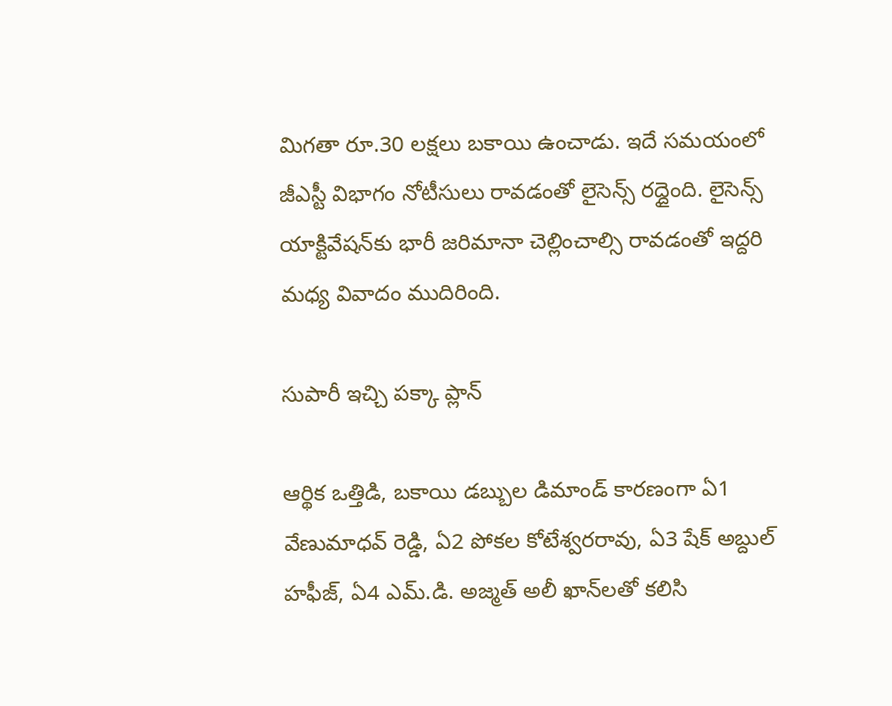మిగతా రూ.30 లక్షలు బకాయి ఉంచాడు. ఇదే సమయంలో జీఎస్టీ విభాగం నోటీసులు రావడంతో లైసెన్స్ రద్దైంది. లైసెన్స్ యాక్టివేషన్‌కు భారీ జరిమానా చెల్లించాల్సి రావడంతో ఇద్దరి మధ్య వివాదం ముదిరింది.

సుపారీ ఇచ్చి పక్కా ప్లాన్

ఆర్థిక ఒత్తిడి, బకాయి డబ్బుల డిమాండ్ కారణంగా ఏ1 వేణుమాధవ్ రెడ్డి, ఏ2 పోకల కోటేశ్వరరావు, ఏ3 షేక్ అబ్దుల్ హఫీజ్, ఏ4 ఎమ్.డి. అజ్మత్ అలీ ఖాన్‌లతో కలిసి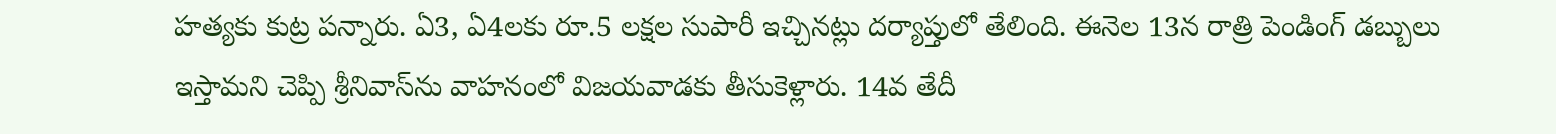హత్యకు కుట్ర పన్నారు. ఏ3, ఏ4లకు రూ.5 లక్షల సుపారీ ఇచ్చినట్లు దర్యాప్తులో తేలింది. ఈనెల 13న రాత్రి పెండింగ్ డబ్బులు ఇస్తామని చెప్పి శ్రీనివాస్‌ను వాహనంలో విజయవాడకు తీసుకెళ్లారు. 14వ తేదీ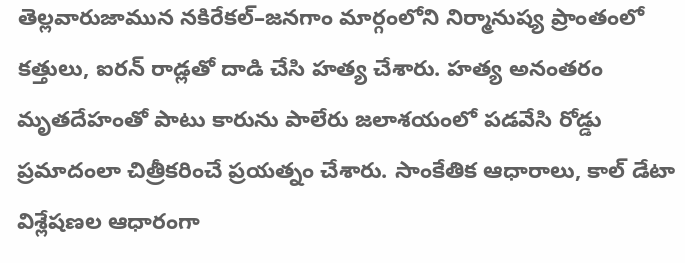తెల్లవారుజామున నకిరేకల్–జనగాం మార్గంలోని నిర్మానుష్య ప్రాంతంలో కత్తులు, ఐరన్ రాడ్లతో దాడి చేసి హత్య చేశారు. హత్య అనంతరం మృతదేహంతో పాటు కారును పాలేరు జలాశయంలో పడవేసి రోడ్డు ప్రమాదంలా చిత్రీకరించే ప్రయత్నం చేశారు. సాంకేతిక ఆధారాలు, కాల్ డేటా విశ్లేషణల ఆధారంగా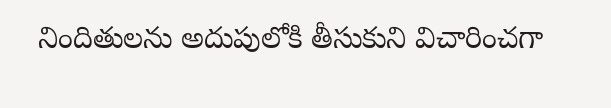నిందితులను అదుపులోకి తీసుకుని విచారించగా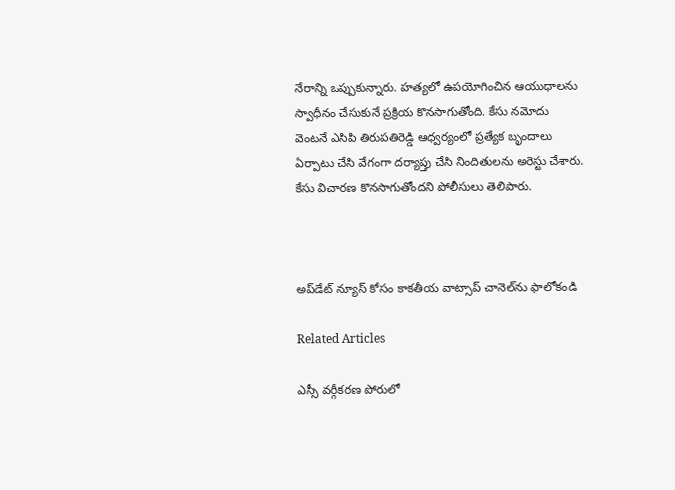నేరాన్ని ఒప్పుకున్నారు. హత్యలో ఉపయోగించిన ఆయుధాలను స్వాధీనం చేసుకునే ప్రక్రియ కొనసాగుతోంది. కేసు నమోదు వెంటనే ఎసిపి తిరుపతిరెడ్డి ఆధ్వర్యంలో ప్రత్యేక బృందాలు ఏర్పాటు చేసి వేగంగా దర్యాప్తు చేసి నిందితులను అరెస్టు చేశారు. కేసు విచారణ కొనసాగుతోందని పోలీసులు తెలిపారు.



అప్‌డేట్ న్యూస్ కోసం కాక‌తీయ వాట్సాప్ చానెల్‌ను ఫాలోకండి

Related Articles

ఎస్సీ వర్గీకరణ పోరులో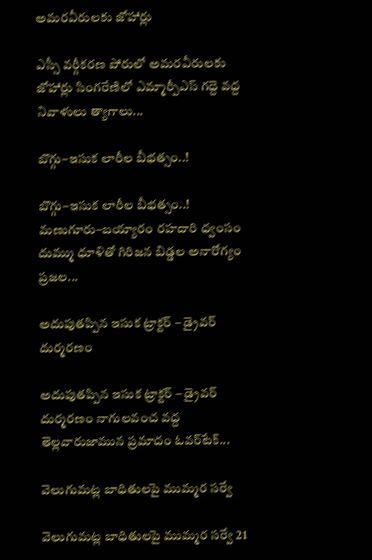అమరవీరులకు జోహార్లు

ఎస్సీ వర్గీకరణ పోరులో అమరవీరులకు జోహార్లు సింగరేణిలో ఎమ్మార్పీఎస్ గద్దె వద్ద నివాళులు త్యాగాలు...

బొగ్గు–ఇసుక లారీల బీభత్సం..!

బొగ్గు–ఇసుక లారీల బీభత్సం..! మణుగూరు–బయ్యారం రహదారి ధ్వంసం దుమ్ము ధూళితో గిరిజన బిడ్డల అనారోగ్యం ప్రజల...

అదుపుతప్పిన ఇసుక ట్రాక్టర్ – డ్రైవర్ దుర్మరణం

అదుపుతప్పిన ఇసుక ట్రాక్టర్ – డ్రైవర్ దుర్మరణం నాగులవంచ వద్ద తెల్లవారుజామున ప్రమాదం ఓవర్‌టేక్...

వెలుగుమట్ల బాధితులపై ముమ్మర సర్వే

వెలుగుమట్ల బాధితులపై ముమ్మర సర్వే 21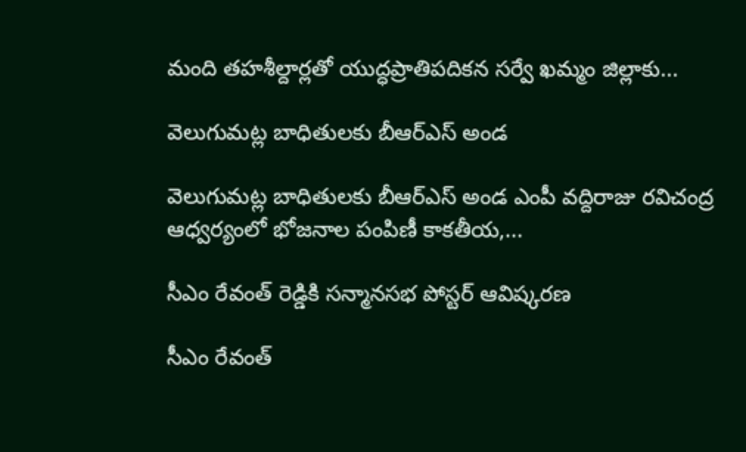మంది తహశీల్దార్లతో యుద్ధప్రాతిపదికన సర్వే ఖమ్మం జిల్లాకు...

వెలుగుమట్ల బాధితులకు బీఆర్ఎస్ అండ

వెలుగుమట్ల బాధితులకు బీఆర్ఎస్ అండ ఎంపీ వద్దిరాజు రవిచంద్ర ఆధ్వర్యంలో భోజనాల పంపిణీ కాకతీయ,...

సీఎం రేవంత్ రెడ్డికి సన్మానసభ పోస్టర్ ఆవిష్కరణ

సీఎం రేవంత్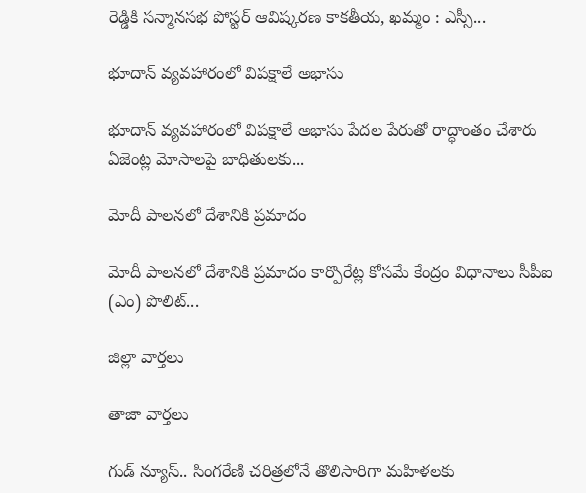రెడ్డికి సన్మానసభ పోస్టర్ ఆవిష్కరణ కాకతీయ, ఖమ్మం : ఎస్సీ...

భూదాన్ వ్యవహారంలో విపక్షాలే అభాసు

భూదాన్ వ్యవహారంలో విపక్షాలే అభాసు పేదల పేరుతో రాద్ధాంతం చేశారు ఏజెంట్ల మోసాలపై బాధితులకు...

మోదీ పాలనలో దేశానికి ప్రమాదం

మోదీ పాలనలో దేశానికి ప్రమాదం కార్పొరేట్ల కోసమే కేంద్రం విధానాలు సీపీఐ (ఎం) పొలిట్...

జిల్లా వార్త‌లు

తాజా వార్త‌లు

గుడ్ న్యూస్.. సింగరేణి చరిత్రలోనే తొలిసారిగా మ‌హిళ‌ల‌కు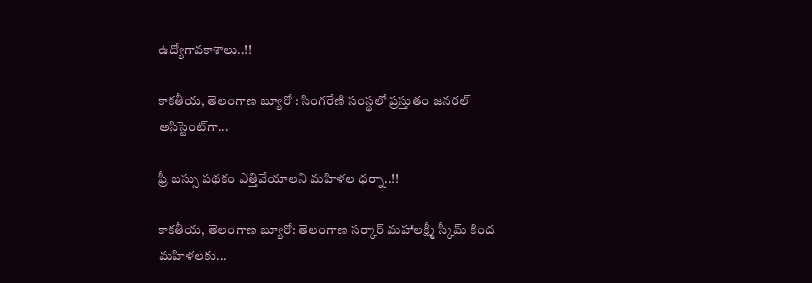ఉద్యోగావ‌కాశాలు..!!

కాక‌తీయ‌, తెలంగాణ బ్యూరో : సింగరేణి సంస్థలో ప్రస్తుతం జనరల్ అసిస్టెంట్‌గా...

ఫ్రీ బస్సు పథకం ఎత్తివేయాలని మహిళల ధర్నా..!!

కాకతీయ, తెలంగాణ బ్యూరో: తెలంగాణ సర్కార్ మహాలక్ష్మీ స్కీమ్ కింద మహిళలకు...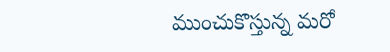ముంచుకొస్తున్న మరో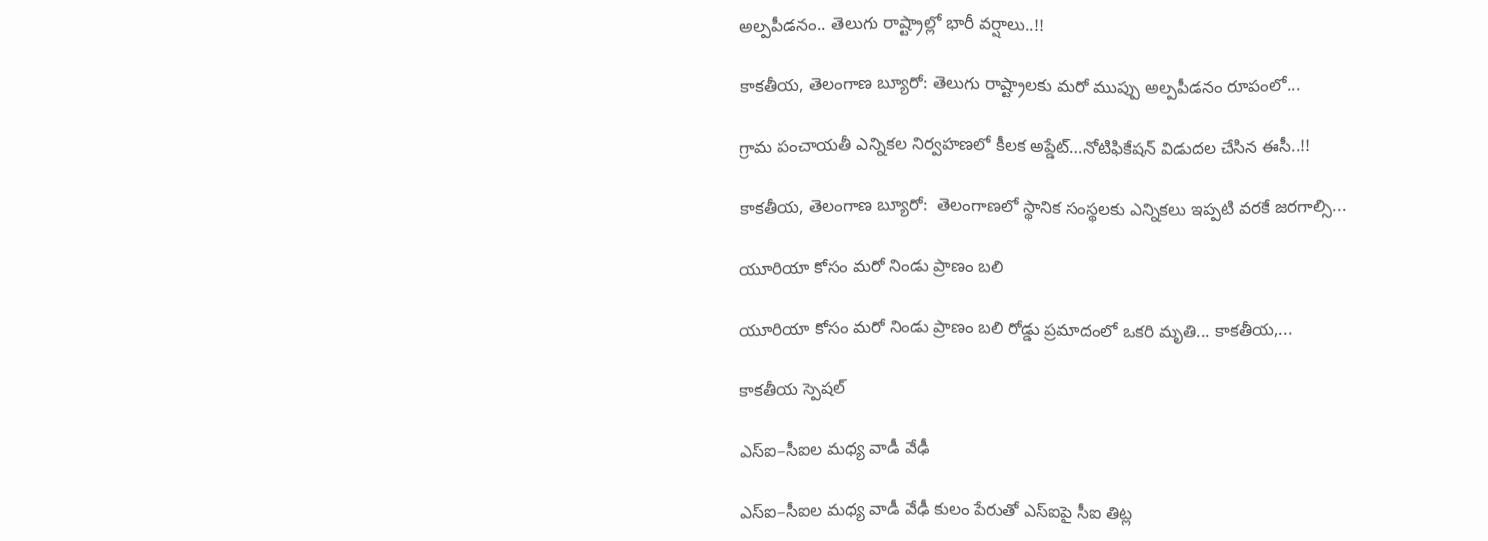అల్పపీడనం.. తెలుగు రాష్ట్రాల్లో భారీ వర్షాలు..!!

కాకతీయ, తెలంగాణ బ్యూరో: తెలుగు రాష్ట్రాలకు మరో ముప్పు అల్పపీడనం రూపంలో...

గ్రామ పంచాయ‌తీ ఎన్నిక‌ల నిర్వ‌హ‌ణ‌లో కీల‌క అప్డేట్‌…నోటిఫికేషన్ విడుదల చేసిన ఈసీ..!!

కాకతీయ, తెలంగాణ బ్యూరో:  తెలంగాణలో స్థానిక సంస్థలకు ఎన్నికలు ఇప్పటి వరకే జరగాల్సి...

యూరియా కోసం మరో నిండు ప్రాణం బలి

యూరియా కోసం మరో నిండు ప్రాణం బలి రోడ్డు ప్రమాదంలో ఒకరి మృతి... కాకతీయ,...

కాక‌తీయ స్పెష‌ల్‌

ఎస్ఐ–సీఐల మ‌ధ్య వాడీ వేఢీ

ఎస్ఐ–సీఐల మ‌ధ్య వాడీ వేఢీ కులం పేరుతో ఎస్ఐపై సీఐ తిట్ల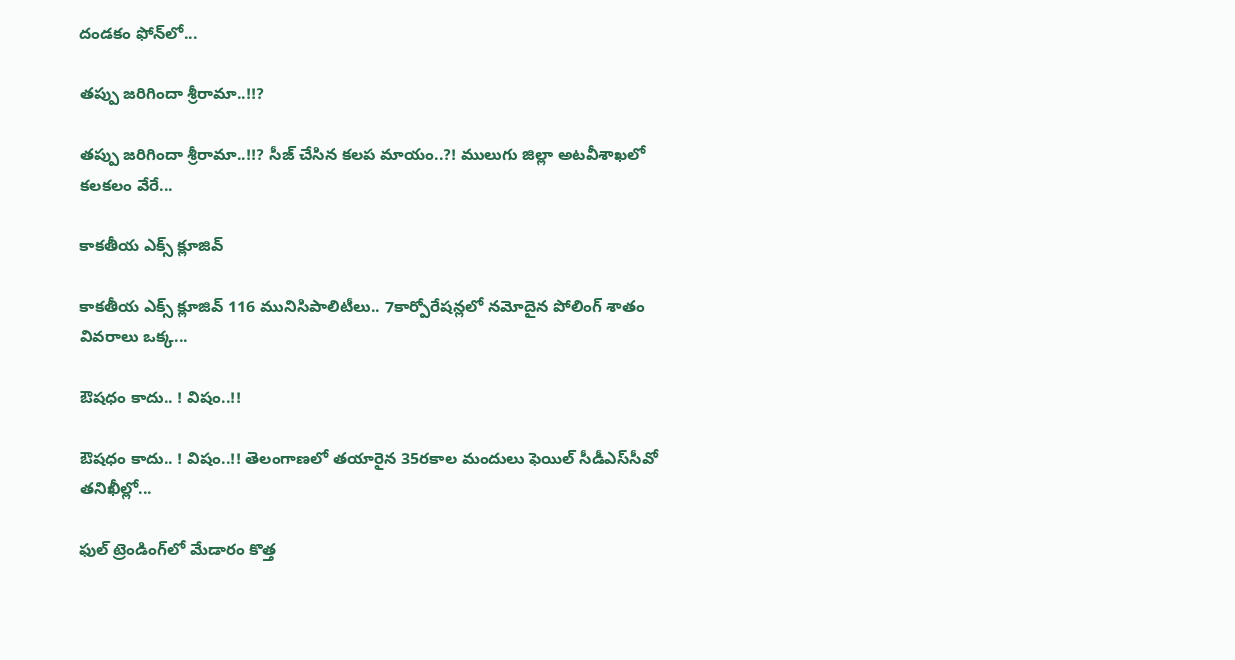దండ‌కం ఫోన్‌లో...

త‌ప్పు జ‌రిగిందా శ్రీరామా..!!?

త‌ప్పు జ‌రిగిందా శ్రీరామా..!!? సీజ్ చేసిన క‌ల‌ప‌ మాయం..?! ములుగు జిల్లా అట‌వీశాఖ‌లో క‌ల‌క‌లం వేరే...

కాక‌తీయ ఎక్స్ క్లూజివ్

కాక‌తీయ ఎక్స్ క్లూజివ్ 116 మునిసిపాలిటీలు.. 7కార్పోరేష‌న్ల‌లో న‌మోదైన పోలింగ్ శాతం వివ‌రాలు ఒక్క...

ఔష‌ధం కాదు.. ! విషం..!!

ఔష‌ధం కాదు.. ! విషం..!! తెలంగాణలో తయారైన 35ర‌కాల మందులు ఫెయిల్‌ సీడీఎస్‌సీవో తనిఖీల్లో...

ఫుల్ ట్రెండింగ్‌లో మేడారం కొత్త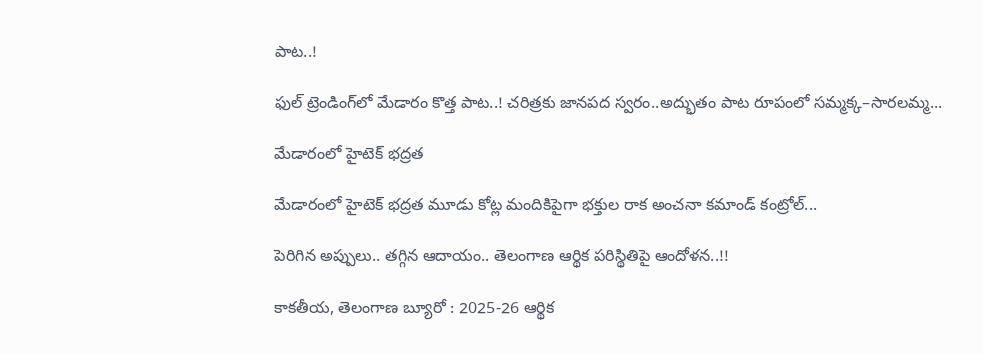పాట..!

ఫుల్ ట్రెండింగ్‌లో మేడారం కొత్త పాట..! చరిత్రకు జానపద స్వరం..అద్భుతం పాట రూపంలో సమ్మక్క–సారలమ్మ...

మేడారంలో హైటెక్ భద్రత

మేడారంలో హైటెక్ భద్రత మూడు కోట్ల మందికిపైగా భక్తుల రాక అంచనా కమాండ్ కంట్రోల్...

పెరిగిన అప్పులు.. తగ్గిన ఆదాయం.. తెలంగాణ ఆర్థిక పరిస్థితిపై ఆందోళన..!!

కాకతీయ, తెలంగాణ బ్యూరో : 2025-26 ఆర్థిక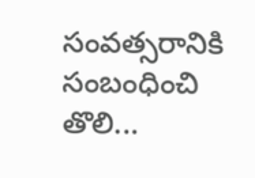సంవత్సరానికి సంబంధించి తొలి...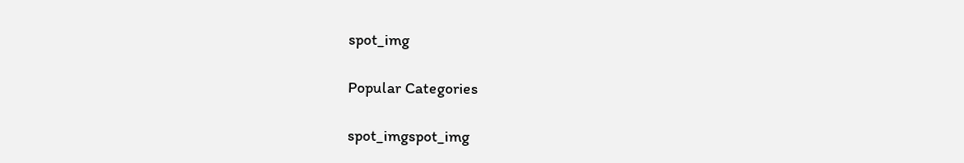spot_img

Popular Categories

spot_imgspot_img